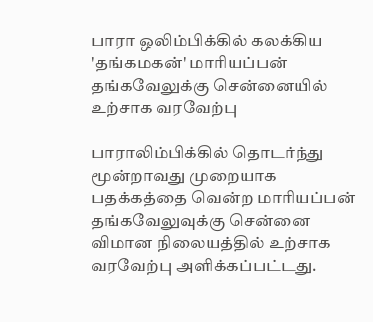பாரா ஒலிம்பிக்கில் கலக்கிய 'தங்கமகன்' மாரியப்பன் தங்கவேலுக்கு சென்னையில் உற்சாக வரவேற்பு

பாராலிம்பிக்கில் தொடர்ந்து மூன்றாவது முறையாக பதக்கத்தை வென்ற மாரியப்பன் தங்கவேலுவுக்கு சென்னை விமான நிலையத்தில் உற்சாக வரவேற்பு அளிக்கப்பட்டது.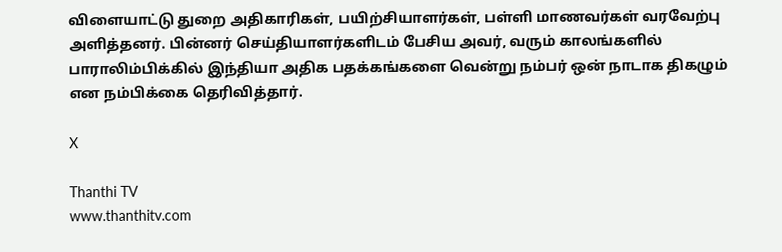விளையாட்டு துறை அதிகாரிகள், பயிற்சியாளர்கள், பள்ளி மாணவர்கள் வரவேற்பு அளித்தனர். பின்னர் செய்தியாளர்களிடம் பேசிய அவர், வரும் காலங்களில் பாராலிம்பிக்கில் இந்தியா அதிக பதக்கங்களை வென்று நம்பர் ஒன் நாடாக திகழும் என நம்பிக்கை தெரிவித்தார்.

X

Thanthi TV
www.thanthitv.com